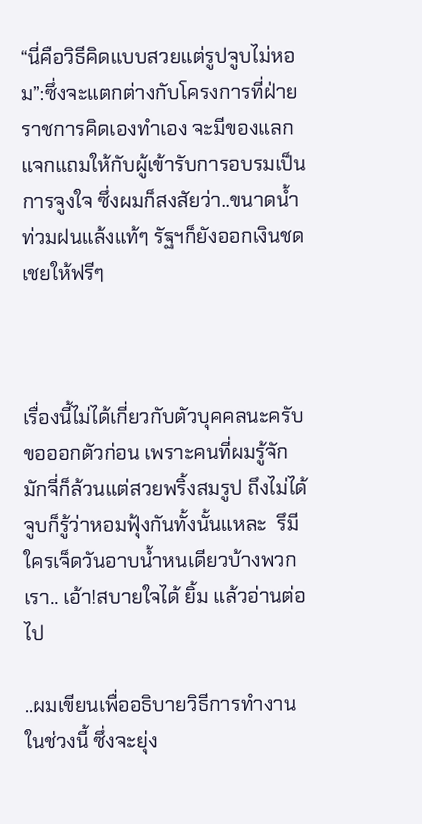“นี่คือวิธีคิดแบบสวยแต่รูปจูบไม่หอม”:ซึ่งจะแตกต่างกับโครงการที่ฝ่ายราชการคิดเองทำเอง จะมีของแลกแจกแถมให้กับผู้เข้ารับการอบรมเป็นการจูงใจ ซึ่งผมก็สงสัยว่า..ขนาดน้ำท่วมฝนแล้งแท้ๆ รัฐฯก็ยังออกเงินชดเชยให้ฟรีๆ



เรื่องนี้ไม่ได้เกี่ยวกับตัวบุคคลนะครับขอออกตัวก่อน เพราะคนที่ผมรู้จักมักจี่ก็ล้วนแต่สวยพริ้งสมรูป ถึงไม่ได้จูบก็รู้ว่าหอมฟุ้งกันทั้งนั้นแหละ  รึมีใครเจ็ดวันอาบน้ำหนเดียวบ้างพวกเรา.. เอ้า!สบายใจได้ ยิ้ม แล้วอ่านต่อไป

..ผมเขียนเพื่ออธิบายวิธีการทำงานในช่วงนี้ ซึ่งจะยุ่ง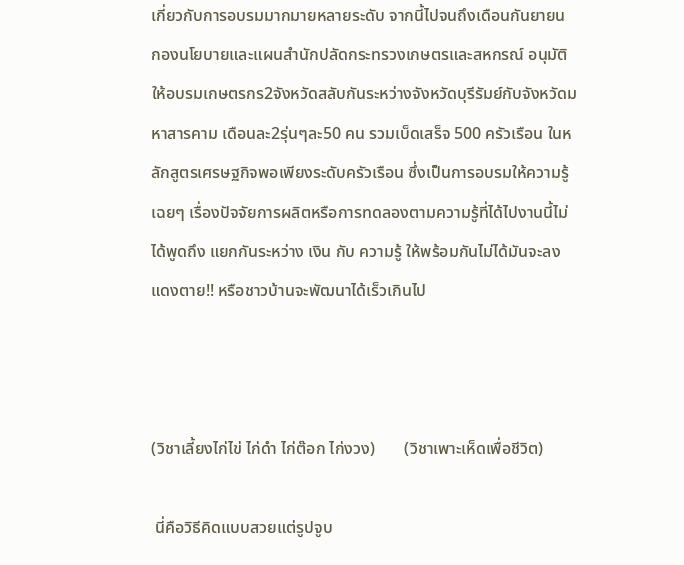เกี่ยวกับการอบรมมากมายหลายระดับ จากนี้ไปจนถึงเดือนกันยายน กองนโยบายและแผนสำนักปลัดกระทรวงเกษตรและสหกรณ์ อนุมัติให้อบรมเกษตรกร2จังหวัดสลับกันระหว่างจังหวัดบุรีรัมย์กับจังหวัดมหาสารคาม เดือนละ2รุ่นๆละ50 คน รวมเบ็ดเสร็จ 500 ครัวเรือน ในหลักสูตรเศรษฐกิจพอเพียงระดับครัวเรือน ซึ่งเป็นการอบรมให้ความรู้เฉยๆ เรื่องปัจจัยการผลิตหรือการทดลองตามความรู้ที่ได้ไปงานนี้ไม่ได้พูดถึง แยกกันระหว่าง เงิน กับ ความรู้ ให้พร้อมกันไม่ได้มันจะลงแดงตาย!! หรือชาวบ้านจะพัฒนาได้เร็วเกินไป



(วิชาเลี้ยงไก่ไข่ ไก่ดำ ไก่ต๊อก ไก่งวง)       (วิชาเพาะเห็ดเพื่อชีวิต)

 นี่คือวิธีคิดแบบสวยแต่รูปจูบ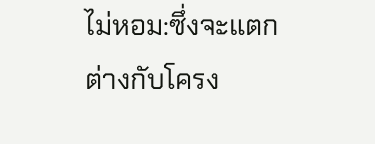ไม่หอม:ซึ่งจะแตกต่างกับโครง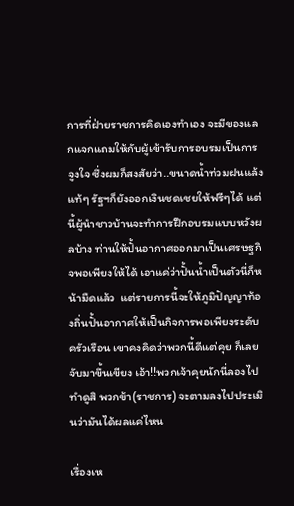การที่ฝ่ายราชการคิดเองทำเอง จะมีของแลกแจกแถมให้กับผู้เข้ารับการอบรมเป็นการจูงใจ ซึ่งผมก็สงสัยว่า..ขนาดน้ำท่วมฝนแล้งแท้ๆ รัฐฯก็ยังออกเงินชดเชยให้ฟรีๆได้ แต่นี้ผู้นำชาวบ้านจะทำการฝึกอบรมแบบหวังผลบ้าง ท่านให้ปั้นอากาศออกมาเป็นเศรษฐกิจพอเพียงให้ได้ เอาแค่ว่าปั้นน้ำเป็นตัวนี่ก็หน้ามืดแล้ว  แต่รายการนี้จะให้ภูมิปัญญาท้องถิ่นปั้นอากาศให้เป็นกิจการพอเพียงระดับครัวเรือน เขาคงคิดว่าพวกนี้ดีแต่คุย ก็เลยจับมาขึ้นเขียง เอ้า!!พวกเจ้าคุยนักนี่ลองไปทำดูสิ พวกข้า(ราชการ) จะตามลงไปประเมินว่ามันได้ผลแค่ไหน

เรื่องเห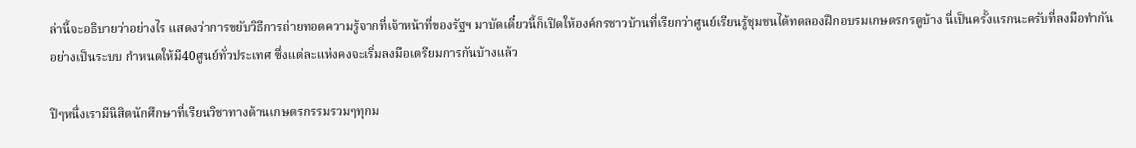ล่านี้จะอธิบายว่าอย่างไร แสดงว่าการขยับวิธีการถ่ายทอดความรู้จากที่เจ้าหน้าที่ของรัฐฯ มาบัดเดี๋ยวนี้ก็เปิดให้องค์กรชาวบ้านที่เรียกว่าศูนย์เรียนรู้ชุมชนได้ทดลองฝึกอบรมเกษตรกรดูบ้าง นี่เป็นครั้งแรกนะครับที่ลงมือทำกันอย่างเป็นระบบ กำหนดให้มี40ศูนย์ทั่วประเทศ ซึ่งแต่ละแห่งคงจะเริ่มลงมือเตรียมการกันบ้างแล้ว

ปีๆหนึ่งเรามีนิสิตนักศึกษาที่เรียนวิชาทางด้านเกษตรกรรมรวมๆทุกม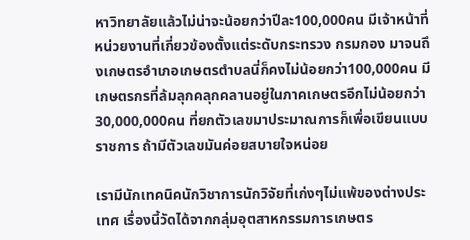หาวิทยาลัยแล้วไม่น่าจะน้อยกว่าปีละ100,000คน มีเจ้าหน้าที่ หน่วยงานที่เกี่ยวข้องตั้งแต่ระดับกระทรวง กรมกอง มาจนถึงเกษตรอำเภอเกษตรตำบลนี่ก็คงไม่น้อยกว่า100,000คน มีเกษตรกรที่ล้มลุกคลุกคลานอยู่ในภาคเกษตรอีกไม่น้อยกว่า30,000,000คน ที่ยกตัวเลขมาประมาณการก็เพื่อเขียนแบบราชการ ถ้ามีตัวเลขมันค่อยสบายใจหน่อย

เรามีนักเทคนิคนักวิชาการนักวิจัยที่เก่งๆไม่แพ้ของต่างประเทศ เรื่องนี้วัดได้จากกลุ่มอุตสาหกรรมการเกษตร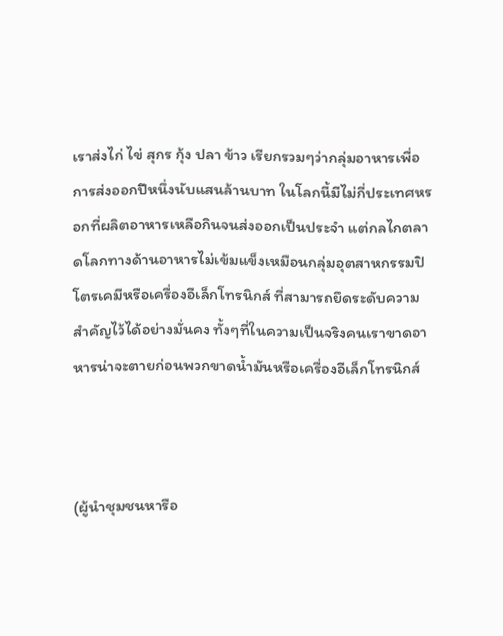เราส่งไก่ ไข่ สุกร กุ้ง ปลา ข้าว เรียกรวมๆว่ากลุ่มอาหารเพื่อการส่งออกปีหนึ่งนับแสนล้านบาท ในโลกนี้มีไม่กี่ประเทศหรอกที่ผลิตอาหารเหลือกินจนส่งออกเป็นประจำ แต่กลไกตลาดโลกทางด้านอาหารไม่เข้มแข็งเหมือนกลุ่มอุตสาหกรรมปิโตรเคมีหรือเครื่องอีเล็กโทรนิกส์ ที่สามารถยึดระดับความสำคัญไว้ได้อย่างมั่นคง ทั้งๆที่ในความเป็นจริงคนเราขาดอาหารน่าจะตายก่อนพวกขาดน้ำมันหรือเครื่องอีเล็กโทรนิกส์



(ผู้นำชุมชนหารือ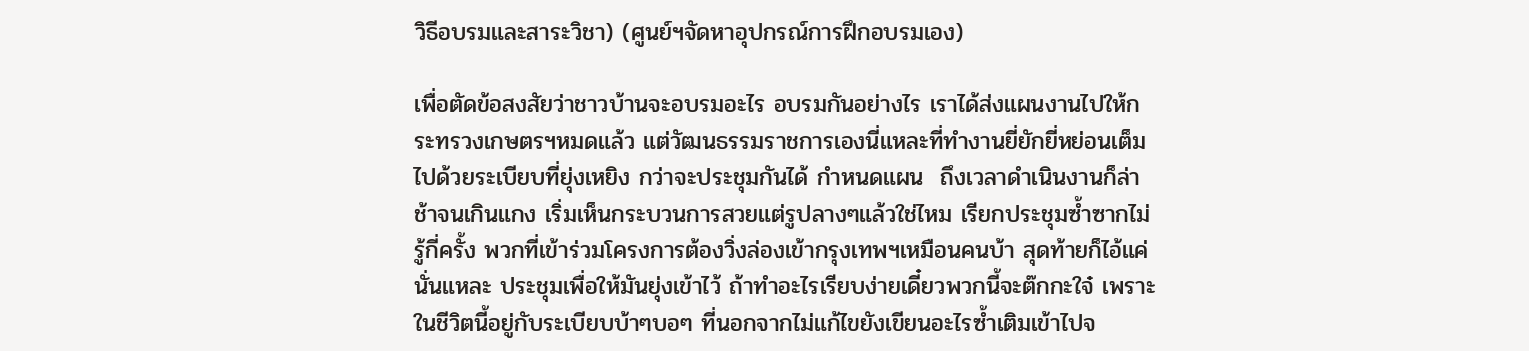วิธีอบรมและสาระวิชา) (ศูนย์ฯจัดหาอุปกรณ์การฝึกอบรมเอง)

เพื่อตัดข้อสงสัยว่าชาวบ้านจะอบรมอะไร อบรมกันอย่างไร เราได้ส่งแผนงานไปให้กระทรวงเกษตรฯหมดแล้ว แต่วัฒนธรรมราชการเองนี่แหละที่ทำงานยี่ยักยี่หย่อนเต็มไปด้วยระเบียบที่ยุ่งเหยิง กว่าจะประชุมกันได้ กำหนดแผน  ถึงเวลาดำเนินงานก็ล่าช้าจนเกินแกง เริ่มเห็นกระบวนการสวยแต่รูปลางๆแล้วใช่ไหม เรียกประชุมซ้ำซากไม่รู้กี่ครั้ง พวกที่เข้าร่วมโครงการต้องวิ่งล่องเข้ากรุงเทพฯเหมือนคนบ้า สุดท้ายก็ไอ้แค่นั่นแหละ ประชุมเพื่อให้มันยุ่งเข้าไว้ ถ้าทำอะไรเรียบง่ายเดี๋ยวพวกนี้จะต๊กกะใจ๋ เพราะในชีวิตนี้อยู่กับระเบียบบ้าๆบอๆ ที่นอกจากไม่แก้ไขยังเขียนอะไรซ้ำเติมเข้าไปจ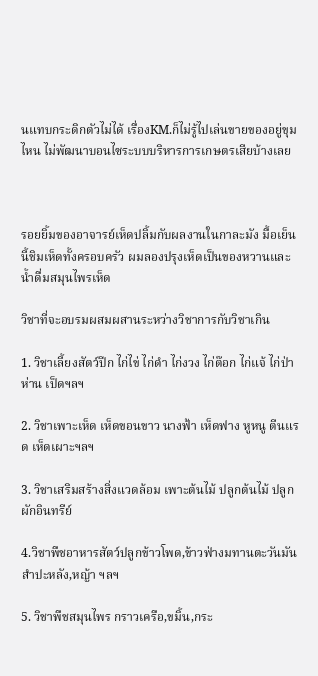นแทบกระดิกตัวไม่ได้ เรื่องKM.ก็ไม่รู้ไปเล่นขายของอยู่ขุมไหน ไม่พัฒนาบอนไซระบบบริหารการเกษตรเสียบ้างเลย



รอยยิ้มของอาจารย์เห็ดปลิ้มกับผลงานในกาละมัง มื้อเย็นนี้ชิมเห็ดทั้งครอบครัว ผมลองปรุงเห็ดเป็นของหวานและน้ำดื่มสมุนไพรเห็ด

วิชาที่จะอบรมผสมผสานระหว่างวิชาการกับวิชาเกิน

1. วิชาเลี้ยงสัตว์ปีก ไก่ไข่ ไก่ดำ ไก่งวง ไก่ต๊อก ไก่แจ้ ไก่ป่า ห่าน เป็ดฯลฯ

2. วิชาเพาะเห็ด เห็ดขอนขาว นางฟ้า เห็ดฟาง หูหนู ตีนแรด เห็ดเผาะฯลฯ

3. วิชาเสริมสร้างสิ่งแวดล้อม เพาะต้นไม้ ปลูกต้นไม้ ปลูกผักอินทรีย์

4.วิชาพืชอาหารสัตว์ปลูกข้าวโพด,ข้าวฟ่างมทานตะวันมันสำปะหลัง,หญ้า ฯลฯ

5. วิชาพืชสมุนไพร กราวเครือ,ขมิ้น,กระ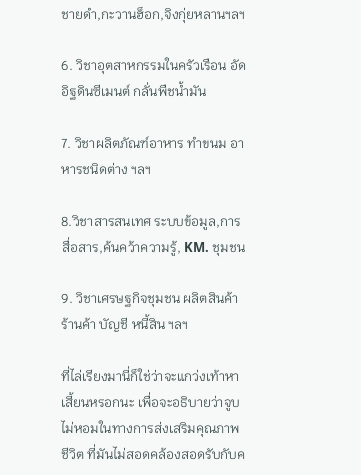ชายดำ,กะวานฮ็อก,จิงกุ่ยหลานฯลฯ

6. วิชาอุตสาหกรรมในครัวเรือน อัดอิฐดินซีเมนต์ กลั่นพืชน้ำมัน

7. วิชาผลิตภัณฑ์อาหาร ทำขนม อาหารชนิดต่าง ฯลฯ

8.วิชาสารสนเทศ ระบบข้อมูล,การสื่อสาร,ค้นคว้าความรู้, KM. ชุมชน

9. วิชาเศรษฐกิจชุมชน ผลิตสินค้า ร้านค้า บัญชี หนี้สิน ฯลฯ

ที่ไล่เรียงมานี่ก็ใช่ว่าจะแกว่งเท้าหาเสี้ยนหรอกนะ เพื่อจะอธิบายว่าจูบไม่หอมในทางการส่งเสริมคุณภาพชีวิต ที่มันไม่สอดคล้องสอดรับกับค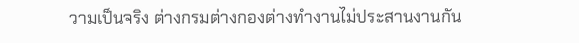วามเป็นจริง ต่างกรมต่างกองต่างทำงานไม่ประสานงานกัน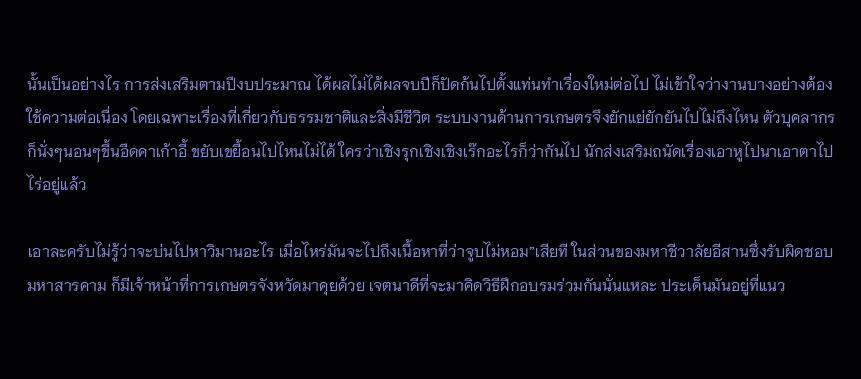นั้นเป็นอย่างไร การส่งเสริมตามปีงบประมาณ ได้ผลไม่ได้ผลจบปีก็ปัดก้นไปตั้งแท่นทำเรื่องใหม่ต่อไป ไม่เข้าใจว่างานบางอย่างต้องใช้ความต่อเนื่อง โดยเฉพาะเรื่องที่เกี่ยวกับธรรมชาติและสิ่งมีชีวิต ระบบงานด้านการเกษตรจึงยักแย่ยักยันไปไม่ถึงไหน ตัวบุคลากรก็นั่งๆนอนๆขึ้นอืดคาเก้าอี้ ขยับเขยื้อนไปไหนไม่ได้ ใครว่าเชิงรุกเชิงเชิงเร๊กอะไรก็ว่ากันไป นักส่งเสริมถนัดเรื่องเอาหูไปนาเอาตาไปไร่อยู่แล้ว

เอาละครับไม่รู้ว่าจะบ่นไปหาวิมานอะไร เมื่อไหร่มันจะไปถึงเนื้อหาที่ว่าจูบไม่หอม”เสียที ในส่วนของมหาชีวาลัยอีสานซึ่งรับผิดชอบมหาสารคาม ก็มีเจ้าหน้าที่การเกษตรจังหวัดมาคุยด้วย เจตนาดีที่จะมาคิดวิธีฝึกอบรมร่วมกันนั่นแหละ ประเด็นมันอยู่ที่แนว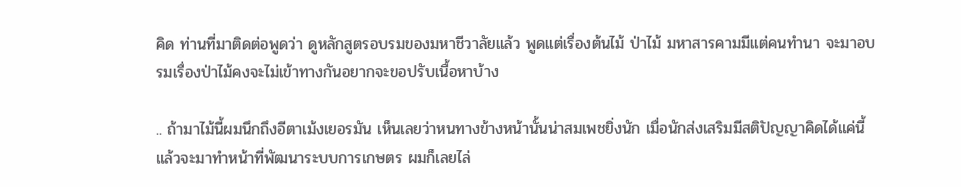คิด ท่านที่มาติดต่อพูดว่า ดูหลักสูตรอบรมของมหาชีวาลัยแล้ว พูดแต่เรื่องต้นไม้ ป่าไม้ มหาสารคามมีแต่คนทำนา จะมาอบรมเรื่องป่าไม้คงจะไม่เข้าทางกันอยากจะขอปรับเนื้อหาบ้าง

.. ถ้ามาไม้นี้ผมนึกถึงอีตาเม้งเยอรมัน เห็นเลยว่าหนทางข้างหน้านั้นน่าสมเพชยิ่งนัก เมื่อนักส่งเสริมมีสติปัญญาคิดได้แค่นี้ แล้วจะมาทำหน้าที่พัฒนาระบบการเกษตร ผมก็เลยไล่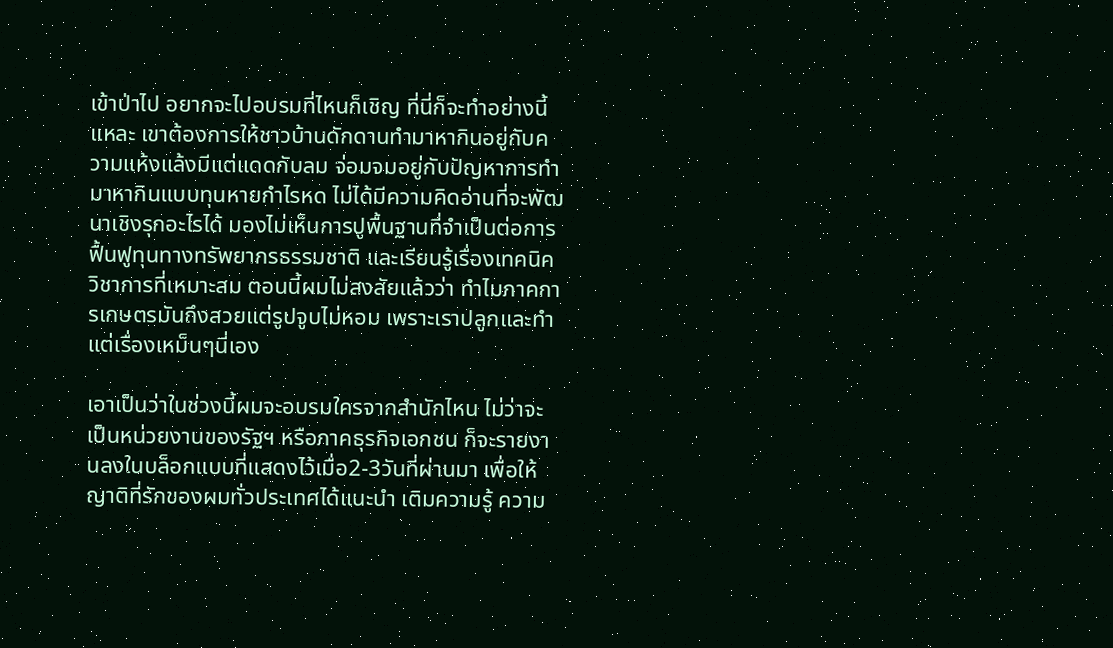เข้าป่าไป อยากจะไปอบรมที่ไหนก็เชิญ ที่นี่ก็จะทำอย่างนี้แหละ เขาต้องการให้ชาวบ้านดักดานทำมาหากินอยู่กับความแห้งแล้งมีแต่แดดกับลม จ่อมจมอยู่กับปัญหาการทำมาหากินแบบทุนหายกำไรหด ไม่ได้มีความคิดอ่านที่จะพัฒนาเชิงรุกอะไรได้ มองไม่เห็นการปูพื้นฐานที่จำเป็นต่อการฟื้นฟูทุนทางทรัพยากรธรรมชาติ และเรียนรู้เรื่องเทคนิควิชาการที่เหมาะสม ตอนนี้ผมไม่สงสัยแล้วว่า ทำไมภาคการเกษตรมันถึงสวยแต่รูปจูบไม่หอม เพราะเราปลูกและทำแต่เรื่องเหม็นๆนี่เอง

เอาเป็นว่าในช่วงนี้ผมจะอบรมใครจากสำนักไหน ไม่ว่าจะเป็นหน่วยงานของรัฐฯ หรือภาคธุรกิจเอกชน ก็จะรายงานลงในบล็อกแบบที่แสดงไว้เมื่อ2-3วันที่ผ่านมา เพื่อให้ญาติที่รักของผมทั่วประเทศได้แนะนำ เติมความรู้ ความ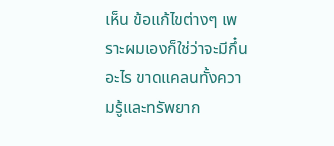เห็น ข้อแก้ไขต่างๆ เพราะผมเองก็ใช่ว่าจะมีกึ๋นอะไร ขาดแคลนทั้งความรู้และทรัพยาก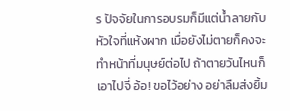ร ปัจจัยในการอบรมก็มีแต่น้ำลายกับหัวใจที่แห้งผาก เมื่อยังไม่ตายก็คงจะทำหน้าที่มนุษย์ต่อไป ถ้าตายวันไหนก็เอาไปจี่ อ้อ! ขอไว้อย่าง อย่าลืมส่งยิ้ม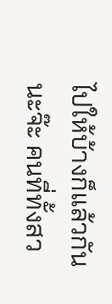ไปให้บ้างก็แล้วกันนะจ๊ะ คนที่ทั้งสว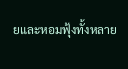ยและหอมฟุ้งทั้งหลาย